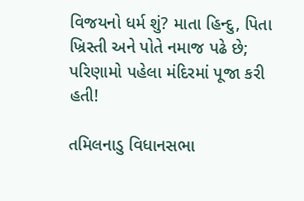વિજયનો ધર્મ શું? માતા હિન્દુ, પિતા ખ્રિસ્તી અને પોતે નમાજ પઢે છે; પરિણામો પહેલા મંદિરમાં પૂજા કરી હતી!

તમિલનાડુ વિધાનસભા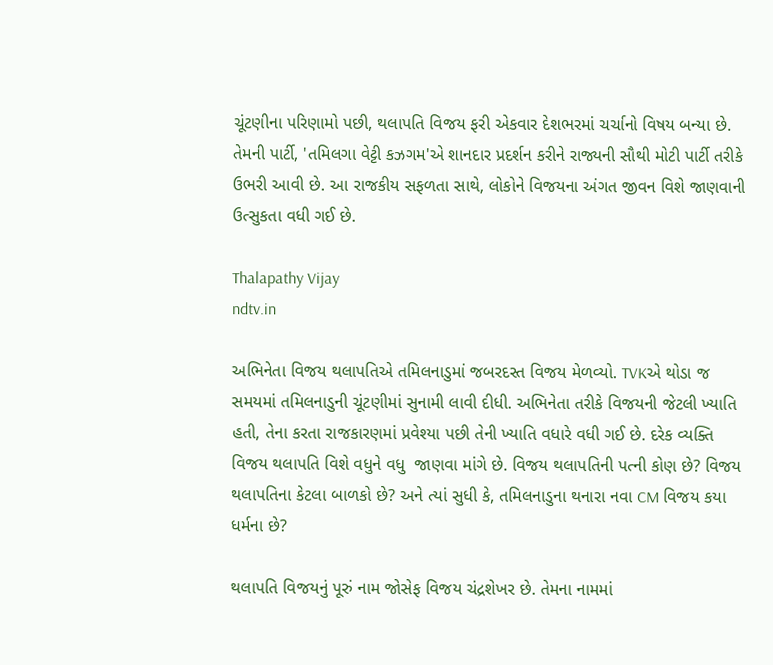ચૂંટણીના પરિણામો પછી, થલાપતિ વિજય ફરી એકવાર દેશભરમાં ચર્ચાનો વિષય બન્યા છે. તેમની પાર્ટી, 'તમિલગા વેટ્ટી કઝગમ'એ શાનદાર પ્રદર્શન કરીને રાજ્યની સૌથી મોટી પાર્ટી તરીકે ઉભરી આવી છે. આ રાજકીય સફળતા સાથે, લોકોને વિજયના અંગત જીવન વિશે જાણવાની ઉત્સુકતા વધી ગઈ છે.

Thalapathy Vijay
ndtv.in

અભિનેતા વિજય થલાપતિએ તમિલનાડુમાં જબરદસ્ત વિજય મેળવ્યો. TVKએ થોડા જ સમયમાં તમિલનાડુની ચૂંટણીમાં સુનામી લાવી દીધી. અભિનેતા તરીકે વિજયની જેટલી ખ્યાતિ હતી, તેના કરતા રાજકારણમાં પ્રવેશ્યા પછી તેની ખ્યાતિ વધારે વધી ગઈ છે. દરેક વ્યક્તિ વિજય થલાપતિ વિશે વધુને વધુ  જાણવા માંગે છે. વિજય થલાપતિની પત્ની કોણ છે? વિજય થલાપતિના કેટલા બાળકો છે? અને ત્યાં સુધી કે, તમિલનાડુના થનારા નવા CM વિજય કયા ધર્મના છે?

થલાપતિ વિજયનું પૂરું નામ જોસેફ વિજય ચંદ્રશેખર છે. તેમના નામમાં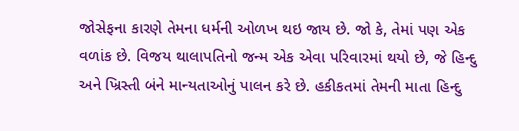જોસેફના કારણે તેમના ધર્મની ઓળખ થઇ જાય છે. જો કે, તેમાં પણ એક વળાંક છે. વિજય થાલાપતિનો જન્મ એક એવા પરિવારમાં થયો છે, જે હિન્દુ અને ખ્રિસ્તી બંને માન્યતાઓનું પાલન કરે છે. હકીકતમાં તેમની માતા હિન્દુ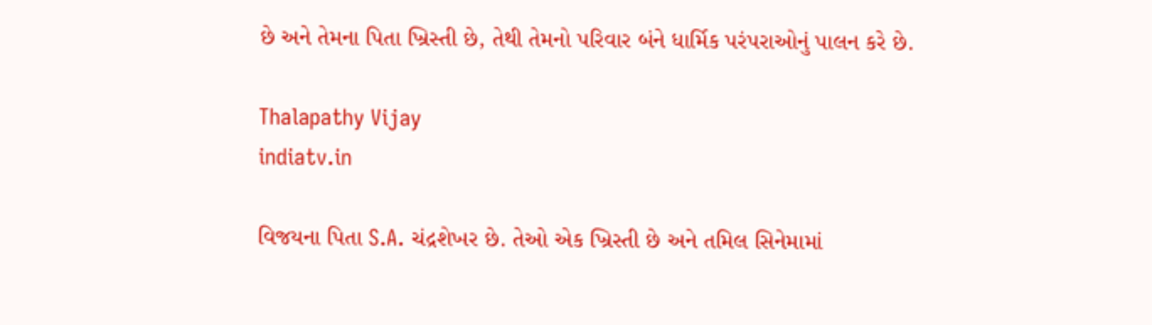છે અને તેમના પિતા ખ્રિસ્તી છે, તેથી તેમનો પરિવાર બંને ધાર્મિક પરંપરાઓનું પાલન કરે છે.

Thalapathy Vijay
indiatv.in

વિજયના પિતા S.A. ચંદ્રશેખર છે. તેઓ એક ખ્રિસ્તી છે અને તમિલ સિનેમામાં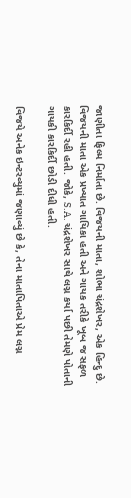જાણીતા ફિલ્મ નિર્માતા છે. વિજયની માતા, શોભા ચંદ્રશેખર, એક હિન્દુ છે. વિજયની માતા એક પ્રખ્યાત ગાયિકા હતી અને ગાયક તરીકે ખૂબ જ સફળ કારકિર્દી રહી હતી. જોકે, S.A. ચંદ્રશેખર સાથે લગ્ન કર્યા પછી તેમણે પોતાની ગાયકી કારકિર્દી છોડી દીધી હતી.

વિજયે અનેક ઇન્ટરવ્યુમાં જણાવ્યું છે કે, તેના માતાપિતાએ પ્રેમ લગ્ન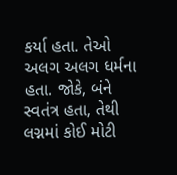કર્યા હતા. તેઓ અલગ અલગ ધર્મના હતા. જોકે, બંને સ્વતંત્ર હતા, તેથી લગ્નમાં કોઈ મોટી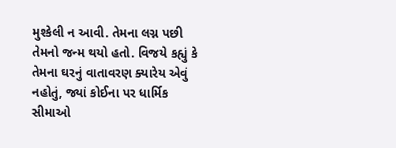મુશ્કેલી ન આવી. તેમના લગ્ન પછી તેમનો જન્મ થયો હતો. વિજયે કહ્યું કે તેમના ઘરનું વાતાવરણ ક્યારેય એવું નહોતું, જ્યાં કોઈના પર ધાર્મિક સીમાઓ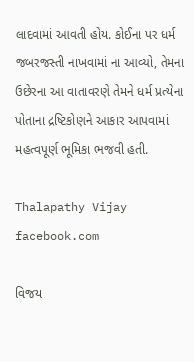લાદવામાં આવતી હોય. કોઈના પર ધર્મ જબરજસ્તી નાખવામાં ના આવ્યો, તેમના ઉછેરના આ વાતાવરણે તેમને ધર્મ પ્રત્યેના પોતાના દ્રષ્ટિકોણને આકાર આપવામાં મહત્વપૂર્ણ ભૂમિકા ભજવી હતી.

Thalapathy Vijay
facebook.com

વિજય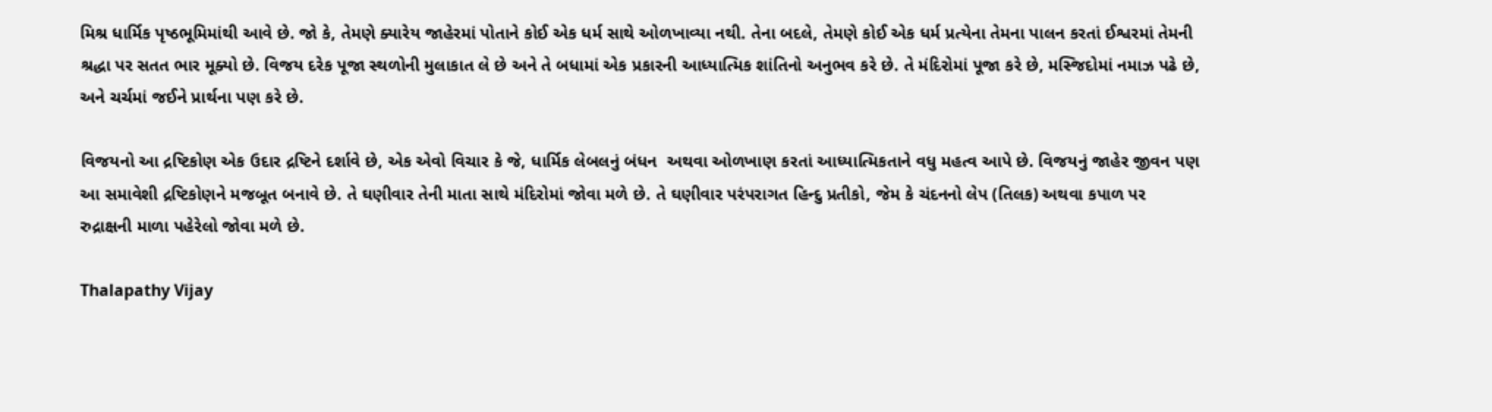મિશ્ર ધાર્મિક પૃષ્ઠભૂમિમાંથી આવે છે. જો કે, તેમણે ક્યારેય જાહેરમાં પોતાને કોઈ એક ધર્મ સાથે ઓળખાવ્યા નથી. તેના બદલે, તેમણે કોઈ એક ધર્મ પ્રત્યેના તેમના પાલન કરતાં ઈશ્વરમાં તેમની શ્રદ્ધા પર સતત ભાર મૂક્યો છે. વિજય દરેક પૂજા સ્થળોની મુલાકાત લે છે અને તે બધામાં એક પ્રકારની આધ્યાત્મિક શાંતિનો અનુભવ કરે છે. તે મંદિરોમાં પૂજા કરે છે, મસ્જિદોમાં નમાઝ પઢે છે, અને ચર્ચમાં જઈને પ્રાર્થના પણ કરે છે.

વિજયનો આ દ્રષ્ટિકોણ એક ઉદાર દ્રષ્ટિને દર્શાવે છે, એક એવો વિચાર કે જે, ધાર્મિક લેબલનું બંધન  અથવા ઓળખાણ કરતાં આધ્યાત્મિકતાને વધુ મહત્વ આપે છે. વિજયનું જાહેર જીવન પણ આ સમાવેશી દ્રષ્ટિકોણને મજબૂત બનાવે છે. તે ઘણીવાર તેની માતા સાથે મંદિરોમાં જોવા મળે છે. તે ઘણીવાર પરંપરાગત હિન્દુ પ્રતીકો, જેમ કે ચંદનનો લેપ (તિલક) અથવા કપાળ પર રુદ્રાક્ષની માળા પહેરેલો જોવા મળે છે.

Thalapathy Vijay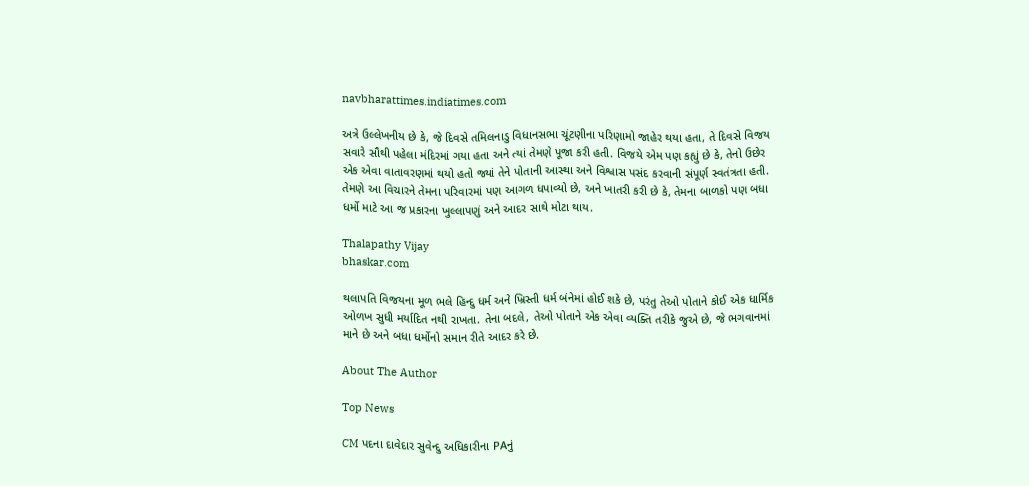navbharattimes.indiatimes.com

અત્રે ઉલ્લેખનીય છે કે, જે દિવસે તમિલનાડુ વિધાનસભા ચૂંટણીના પરિણામો જાહેર થયા હતા, તે દિવસે વિજય સવારે સૌથી પહેલા મંદિરમાં ગયા હતા અને ત્યાં તેમણે પૂજા કરી હતી. વિજયે એમ પણ કહ્યું છે કે, તેનો ઉછેર એક એવા વાતાવરણમાં થયો હતો જ્યાં તેને પોતાની આસ્થા અને વિશ્વાસ પસંદ કરવાની સંપૂર્ણ સ્વતંત્રતા હતી. તેમણે આ વિચારને તેમના પરિવારમાં પણ આગળ ધપાવ્યો છે, અને ખાતરી કરી છે કે, તેમના બાળકો પણ બધા ધર્મો માટે આ જ પ્રકારના ખુલ્લાપણું અને આદર સાથે મોટા થાય.

Thalapathy Vijay
bhaskar.com

થલાપતિ વિજયના મૂળ ભલે હિન્દુ ધર્મ અને ખ્રિસ્તી ધર્મ બંનેમાં હોઈ શકે છે, પરંતુ તેઓ પોતાને કોઈ એક ધાર્મિક ઓળખ સુધી મર્યાદિત નથી રાખતા. તેના બદલે, તેઓ પોતાને એક એવા વ્યક્તિ તરીકે જુએ છે, જે ભગવાનમાં માને છે અને બધા ધર્મોનો સમાન રીતે આદર કરે છે.

About The Author

Top News

CM પદના દાવેદાર સુવેન્દુ અધિકારીના PAનું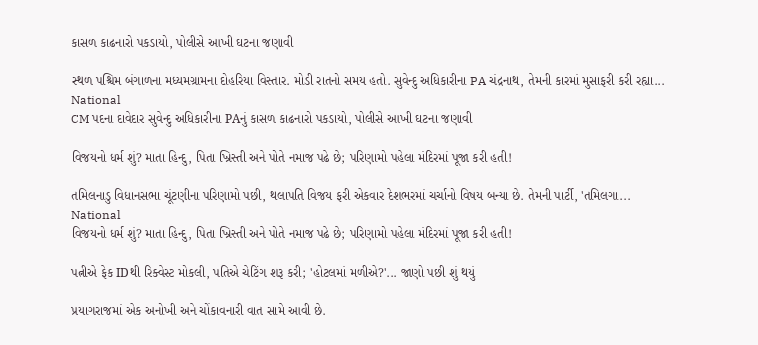કાસળ કાઢનારો પકડાયો, પોલીસે આખી ઘટના જણાવી

સ્થળ પશ્ચિમ બંગાળના મધ્યમગ્રામના દોહરિયા વિસ્તાર. મોડી રાતનો સમય હતો. સુવેન્દુ અધિકારીના PA ચંદ્રનાથ, તેમની કારમાં મુસાફરી કરી રહ્યા...
National
CM પદના દાવેદાર સુવેન્દુ અધિકારીના PAનું કાસળ કાઢનારો પકડાયો, પોલીસે આખી ઘટના જણાવી

વિજયનો ધર્મ શું? માતા હિન્દુ, પિતા ખ્રિસ્તી અને પોતે નમાજ પઢે છે; પરિણામો પહેલા મંદિરમાં પૂજા કરી હતી!

તમિલનાડુ વિધાનસભા ચૂંટણીના પરિણામો પછી, થલાપતિ વિજય ફરી એકવાર દેશભરમાં ચર્ચાનો વિષય બન્યા છે. તેમની પાર્ટી, 'તમિલગા...
National
વિજયનો ધર્મ શું? માતા હિન્દુ, પિતા ખ્રિસ્તી અને પોતે નમાજ પઢે છે; પરિણામો પહેલા મંદિરમાં પૂજા કરી હતી!

પત્નીએ ફેક IDથી રિક્વેસ્ટ મોકલી, પતિએ ચેટિંગ શરૂ કરી; 'હોટલમાં મળીએ?'... જાણો પછી શું થયું

પ્રયાગરાજમાં એક અનોખી અને ચોંકાવનારી વાત સામે આવી છે.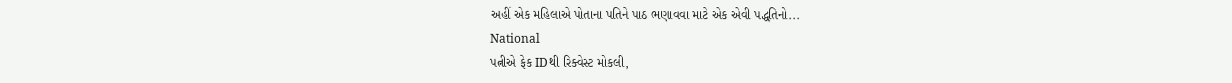અહીં એક મહિલાએ પોતાના પતિને પાઠ ભણાવવા માટે એક એવી પદ્ધતિનો...
National
પત્નીએ ફેક IDથી રિક્વેસ્ટ મોકલી,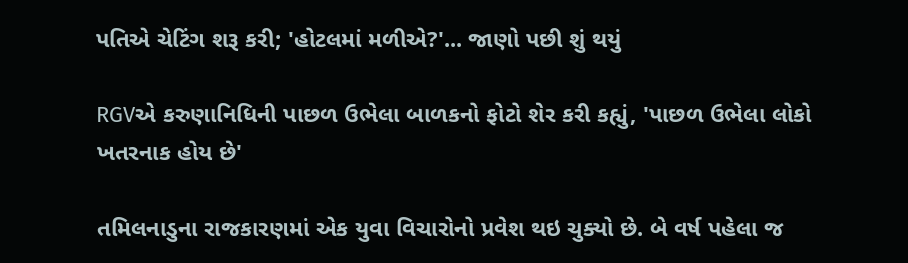પતિએ ચેટિંગ શરૂ કરી; 'હોટલમાં મળીએ?'... જાણો પછી શું થયું

RGVએ કરુણાનિધિની પાછળ ઉભેલા બાળકનો ફોટો શેર કરી કહ્યું, 'પાછળ ઉભેલા લોકો ખતરનાક હોય છે'

તમિલનાડુના રાજકારણમાં એક યુવા વિચારોનો પ્રવેશ થઇ ચુક્યો છે. બે વર્ષ પહેલા જ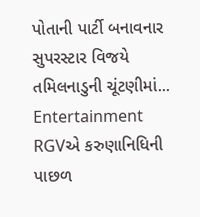પોતાની પાર્ટી બનાવનાર સુપરસ્ટાર વિજયે તમિલનાડુની ચૂંટણીમાં...
Entertainment
RGVએ કરુણાનિધિની પાછળ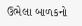ઉભેલા બાળકનો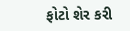ફોટો શેર કરી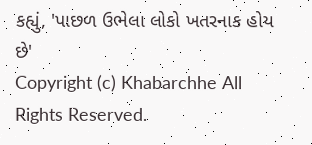કહ્યું, 'પાછળ ઉભેલા લોકો ખતરનાક હોય છે'
Copyright (c) Khabarchhe All Rights Reserved.